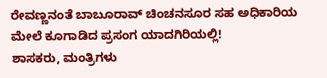ರೇವಣ್ಣನಂತೆ ಬಾಬೂರಾವ್ ಚಿಂಚನಸೂರ ಸಹ ಅಧಿಕಾರಿಯ ಮೇಲೆ ಕೂಗಾಡಿದ ಪ್ರಸಂಗ ಯಾದಗಿರಿಯಲ್ಲಿ!
ಶಾಸಕರು, ಮಂತ್ರಿಗಳು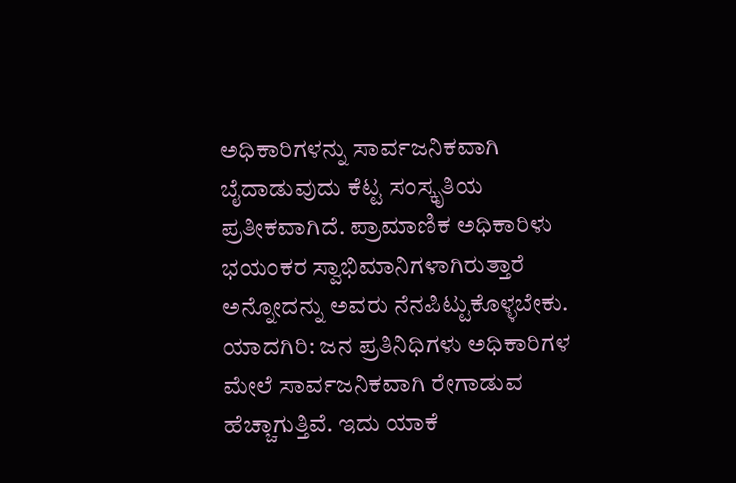ಅಧಿಕಾರಿಗಳನ್ನು ಸಾರ್ವಜನಿಕವಾಗಿ ಬೈದಾಡುವುದು ಕೆಟ್ಟ ಸಂಸ್ಕೃತಿಯ ಪ್ರತೀಕವಾಗಿದೆ. ಪ್ರಾಮಾಣಿಕ ಅಧಿಕಾರಿಳು ಭಯಂಕರ ಸ್ವಾಭಿಮಾನಿಗಳಾಗಿರುತ್ತಾರೆ ಅನ್ನೋದನ್ನು ಅವರು ನೆನಪಿಟ್ಟುಕೊಳ್ಳಬೇಕು.
ಯಾದಗಿರಿ: ಜನ ಪ್ರತಿನಿಧಿಗಳು ಅಧಿಕಾರಿಗಳ ಮೇಲೆ ಸಾರ್ವಜನಿಕವಾಗಿ ರೇಗಾಡುವ ಹೆಚ್ಚಾಗುತ್ತಿವೆ. ಇದು ಯಾಕೆ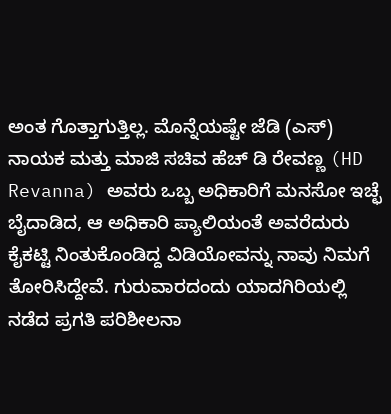ಅಂತ ಗೊತ್ತಾಗುತ್ತಿಲ್ಲ. ಮೊನ್ನೆಯಷ್ಟೇ ಜೆಡಿ (ಎಸ್) ನಾಯಕ ಮತ್ತು ಮಾಜಿ ಸಚಿವ ಹೆಚ್ ಡಿ ರೇವಣ್ಣ (HD Revanna) ಅವರು ಒಬ್ಬ ಅಧಿಕಾರಿಗೆ ಮನಸೋ ಇಚ್ಛೆ ಬೈದಾಡಿದ, ಆ ಅಧಿಕಾರಿ ಪ್ಯಾಲಿಯಂತೆ ಅವರೆದುರು ಕೈಕಟ್ಟಿ ನಿಂತುಕೊಂಡಿದ್ದ ವಿಡಿಯೋವನ್ನು ನಾವು ನಿಮಗೆ ತೋರಿಸಿದ್ದೇವೆ. ಗುರುವಾರದಂದು ಯಾದಗಿರಿಯಲ್ಲಿ ನಡೆದ ಪ್ರಗತಿ ಪರಿಶೀಲನಾ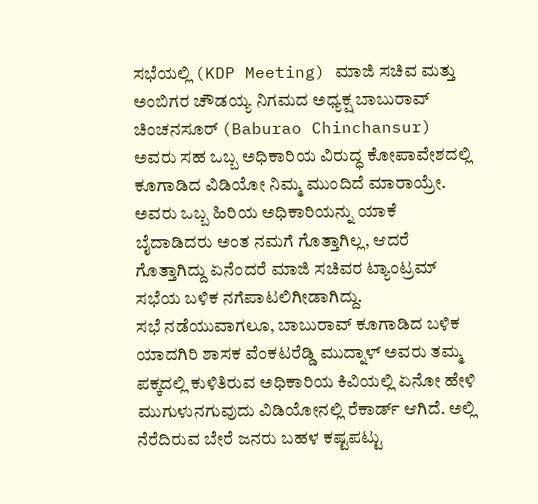ಸಭೆಯಲ್ಲಿ (KDP Meeting) ಮಾಜಿ ಸಚಿವ ಮತ್ತು ಅಂಬಿಗರ ಚೌಡಯ್ಯ ನಿಗಮದ ಅಧ್ಯಕ್ಷ ಬಾಬುರಾವ್ ಚಿಂಚನಸೂರ್ (Baburao Chinchansur) ಅವರು ಸಹ ಒಬ್ಬ ಅಧಿಕಾರಿಯ ವಿರುದ್ಧ ಕೋಪಾವೇಶದಲ್ಲಿ ಕೂಗಾಡಿದ ವಿಡಿಯೋ ನಿಮ್ಮ ಮುಂದಿದೆ ಮಾರಾಯ್ರೇ. ಅವರು ಒಬ್ಬ ಹಿರಿಯ ಅಧಿಕಾರಿಯನ್ನು ಯಾಕೆ ಬೈದಾಡಿದರು ಅಂತ ನಮಗೆ ಗೊತ್ತಾಗಿಲ್ಲ, ಆದರೆ ಗೊತ್ತಾಗಿದ್ದು ಏನೆಂದರೆ ಮಾಜಿ ಸಚಿವರ ಟ್ಯಾಂಟ್ರಮ್ ಸಭೆಯ ಬಳಿಕ ನಗೆಪಾಟಲಿಗೀಡಾಗಿದ್ದು.
ಸಭೆ ನಡೆಯುವಾಗಲೂ, ಬಾಬುರಾವ್ ಕೂಗಾಡಿದ ಬಳಿಕ ಯಾದಗಿರಿ ಶಾಸಕ ವೆಂಕಟರೆಡ್ಡಿ ಮುದ್ನಾಳ್ ಅವರು ತಮ್ಮ ಪಕ್ಕದಲ್ಲಿ ಕುಳಿತಿರುವ ಅಧಿಕಾರಿಯ ಕಿವಿಯಲ್ಲಿ ಏನೋ ಹೇಳಿ ಮುಗುಳುನಗುವುದು ವಿಡಿಯೋನಲ್ಲಿ ರೆಕಾರ್ಡ್ ಆಗಿದೆ. ಅಲ್ಲಿ ನೆರೆದಿರುವ ಬೇರೆ ಜನರು ಬಹಳ ಕಷ್ಟಪಟ್ಟು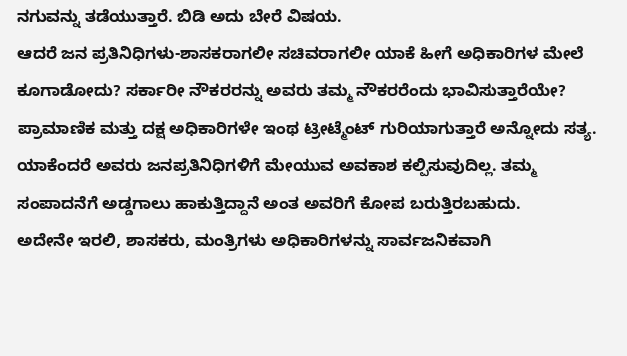ನಗುವನ್ನು ತಡೆಯುತ್ತಾರೆ. ಬಿಡಿ ಅದು ಬೇರೆ ವಿಷಯ.
ಆದರೆ ಜನ ಪ್ರತಿನಿಧಿಗಳು-ಶಾಸಕರಾಗಲೀ ಸಚಿವರಾಗಲೀ ಯಾಕೆ ಹೀಗೆ ಅಧಿಕಾರಿಗಳ ಮೇಲೆ ಕೂಗಾಡೋದು? ಸರ್ಕಾರೀ ನೌಕರರನ್ನು ಅವರು ತಮ್ಮ ನೌಕರರೆಂದು ಭಾವಿಸುತ್ತಾರೆಯೇ? ಪ್ರಾಮಾಣಿಕ ಮತ್ತು ದಕ್ಷ ಅಧಿಕಾರಿಗಳೇ ಇಂಥ ಟ್ರೀಟ್ಮೆಂಟ್ ಗುರಿಯಾಗುತ್ತಾರೆ ಅನ್ನೋದು ಸತ್ಯ. ಯಾಕೆಂದರೆ ಅವರು ಜನಪ್ರತಿನಿಧಿಗಳಿಗೆ ಮೇಯುವ ಅವಕಾಶ ಕಲ್ಪಿಸುವುದಿಲ್ಲ. ತಮ್ಮ ಸಂಪಾದನೆಗೆ ಅಡ್ಡಗಾಲು ಹಾಕುತ್ತಿದ್ದಾನೆ ಅಂತ ಅವರಿಗೆ ಕೋಪ ಬರುತ್ತಿರಬಹುದು.
ಅದೇನೇ ಇರಲಿ, ಶಾಸಕರು, ಮಂತ್ರಿಗಳು ಅಧಿಕಾರಿಗಳನ್ನು ಸಾರ್ವಜನಿಕವಾಗಿ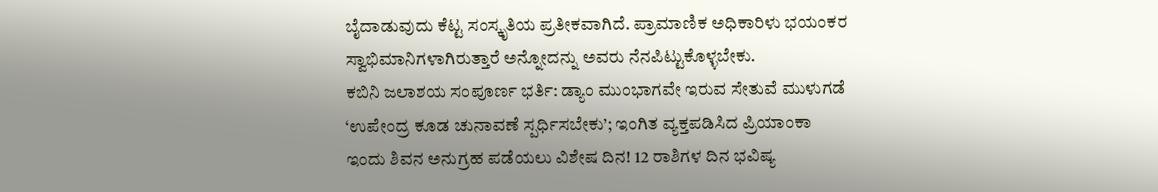ಬೈದಾಡುವುದು ಕೆಟ್ಟ ಸಂಸ್ಕೃತಿಯ ಪ್ರತೀಕವಾಗಿದೆ. ಪ್ರಾಮಾಣಿಕ ಅಧಿಕಾರಿಳು ಭಯಂಕರ ಸ್ವಾಭಿಮಾನಿಗಳಾಗಿರುತ್ತಾರೆ ಅನ್ನೋದನ್ನು ಅವರು ನೆನಪಿಟ್ಟುಕೊಳ್ಳಬೇಕು.
ಕಬಿನಿ ಜಲಾಶಯ ಸಂಪೂರ್ಣ ಭರ್ತಿ: ಡ್ಯಾಂ ಮುಂಭಾಗವೇ ಇರುವ ಸೇತುವೆ ಮುಳುಗಡೆ
‘ಉಪೇಂದ್ರ ಕೂಡ ಚುನಾವಣೆ ಸ್ಪರ್ಧಿಸಬೇಕು’; ಇಂಗಿತ ವ್ಯಕ್ತಪಡಿಸಿದ ಪ್ರಿಯಾಂಕಾ
ಇಂದು ಶಿವನ ಅನುಗ್ರಹ ಪಡೆಯಲು ವಿಶೇಷ ದಿನ! 12 ರಾಶಿಗಳ ದಿನ ಭವಿಷ್ಯ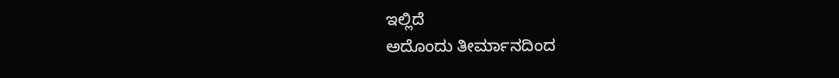ಇಲ್ಲಿದೆ
ಅದೊಂದು ತೀರ್ಮಾನದಿಂದ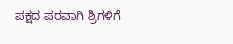ಪಕ್ಷದ ಪರವಾಗಿ ಶ್ರಿಗಳಿಗೆ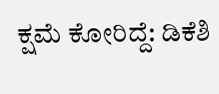ಕ್ಷಮೆ ಕೋರಿದ್ದೆ: ಡಿಕೆಶಿ